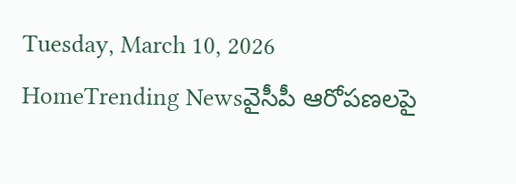Tuesday, March 10, 2026
HomeTrending Newsవైసీపీ ఆరోపణలపై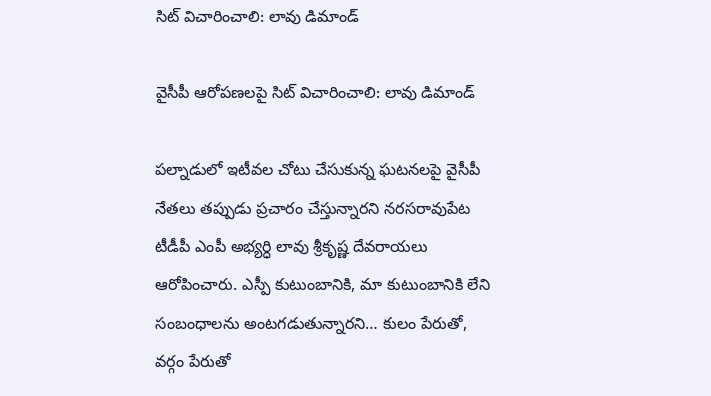సిట్ విచారించాలి: లావు డిమాండ్

వైసీపీ ఆరోపణలపై సిట్ విచారించాలి: లావు డిమాండ్

పల్నాడులో ఇటీవల చోటు చేసుకున్న ఘటనలపై వైసీపీ నేతలు తప్పుడు ప్రచారం చేస్తున్నారని నరసరావుపేట టీడీపీ ఎంపీ అభ్యర్ధి లావు శ్రీకృష్ణ దేవరాయలు ఆరోపించారు. ఎస్పీ కుటుంబానికి, మా కుటుంబానికి లేని సంబంధాలను అంటగడుతున్నారని… కులం పేరుతో, వర్గం పేరుతో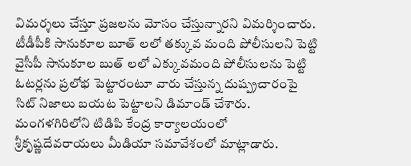విమర్శలు చేస్తూ ప్రజలను మోసం చేస్తున్నారని విమర్శించారు. టీడీపీకి సానుకూల బూత్ లలో తక్కువ మంది పోలీసులని పెట్టి వైసీపీ సానుకూల బుత్ లలో ఎక్కువమంది పోలీసులను పెట్టి ఓటర్లను ప్రలోభ పెట్టారంటూ వారు చేస్తున్న దుష్ప్రచారంపై సిట్ నిజాలు బయట పెట్టాలని డిమాండ్ చేశారు. మంగళగిరిలోని టిడిపి కేంద్ర కార్యాలయంలో శ్రీకృష్ణదేవరాయలు మీడియా సమావేశంలో మాట్లాడారు.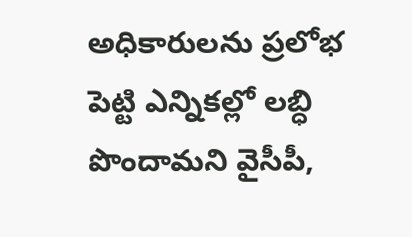అధికారులను ప్రలోభ పెట్టి ఎన్నికల్లో లబ్ధి పొందామని వైసీపీ,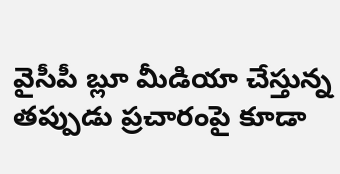వైసీపీ బ్లూ మీడియా చేస్తున్న తప్పుడు ప్రచారంపై కూడా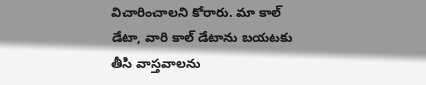విచారించాలని కోరారు. మా కాల్ డేటా, వారి కాల్ డేటాను బయటకు తీసి వాస్తవాలను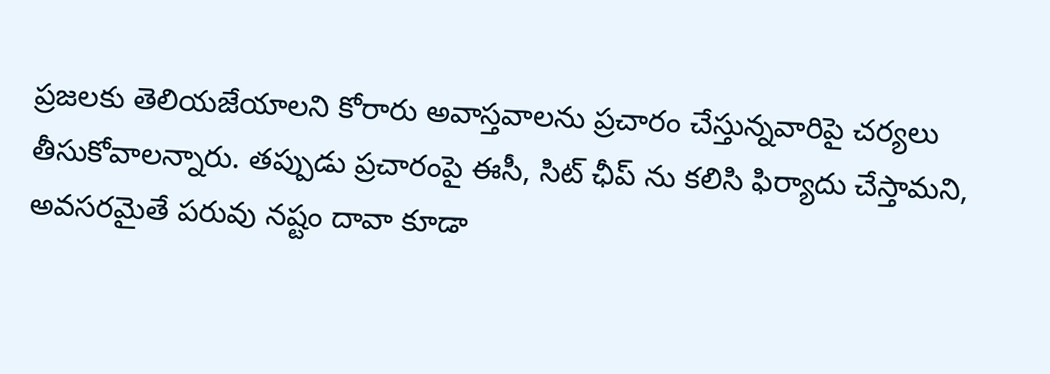ప్రజలకు తెలియజేయాలని కోరారు అవాస్తవాలను ప్రచారం చేస్తున్నవారిపై చర్యలు తీసుకోవాలన్నారు. తప్పుడు ప్రచారంపై ఈసీ, సిట్ ఛీప్ ను కలిసి ఫిర్యాదు చేస్తామని, అవసరమైతే పరువు నష్టం దావా కూడా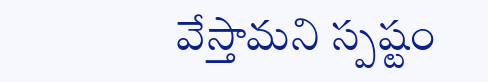వేస్తామని స్పష్టం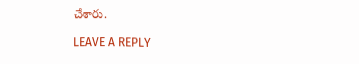చేశారు.

LEAVE A REPLY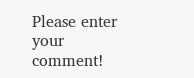Please enter your comment!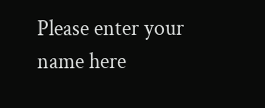Please enter your name here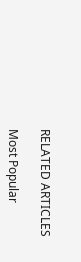RELATED ARTICLES

Most Popular